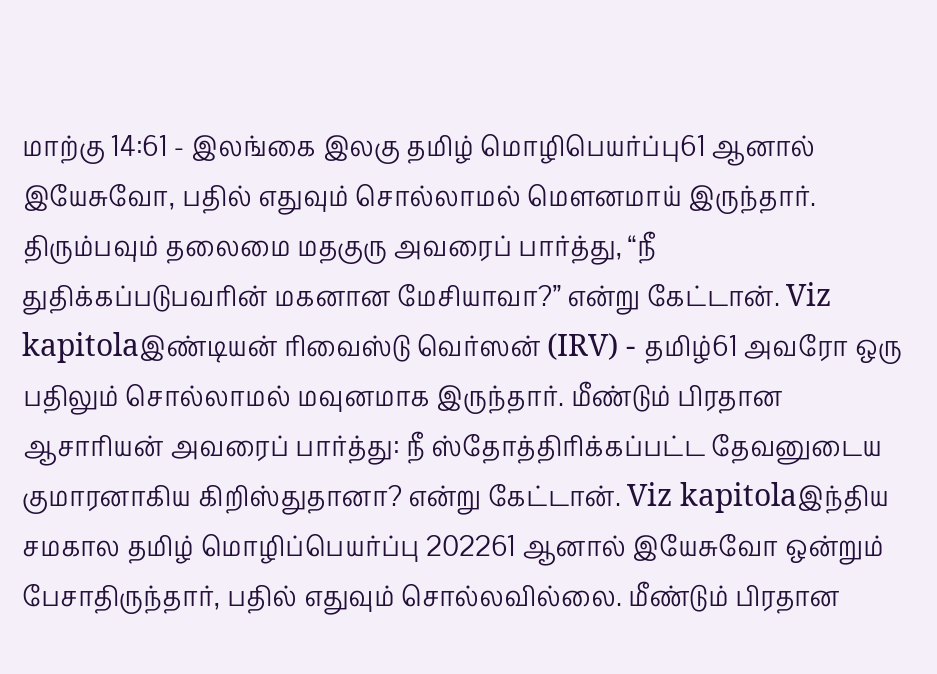மாற்கு 14:61 - இலங்கை இலகு தமிழ் மொழிபெயர்ப்பு61 ஆனால் இயேசுவோ, பதில் எதுவும் சொல்லாமல் மௌனமாய் இருந்தார். திரும்பவும் தலைமை மதகுரு அவரைப் பார்த்து, “நீ துதிக்கப்படுபவரின் மகனான மேசியாவா?” என்று கேட்டான். Viz kapitolaஇண்டியன் ரிவைஸ்டு வெர்ஸன் (IRV) - தமிழ்61 அவரோ ஒரு பதிலும் சொல்லாமல் மவுனமாக இருந்தார். மீண்டும் பிரதான ஆசாரியன் அவரைப் பார்த்து: நீ ஸ்தோத்திரிக்கப்பட்ட தேவனுடைய குமாரனாகிய கிறிஸ்துதானா? என்று கேட்டான். Viz kapitolaஇந்திய சமகால தமிழ் மொழிப்பெயர்ப்பு 202261 ஆனால் இயேசுவோ ஒன்றும் பேசாதிருந்தார், பதில் எதுவும் சொல்லவில்லை. மீண்டும் பிரதான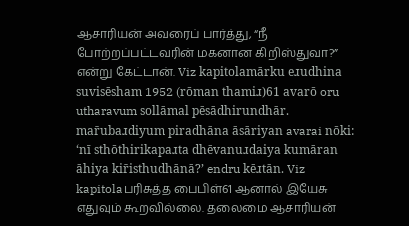ஆசாரியன் அவரைப் பார்த்து, “நீ போற்றப்பட்டவரின் மகனான கிறிஸ்துவா?” என்று கேட்டான். Viz kapitolamārku eɹudhina suvisēsham 1952 (rōman thamiɹ)61 avarō oru utharavum sollāmal pēsādhirundhār. mar̄ubaɹdiyum piradhāna āsāriyan avarai nōki: ‘nī sthōthirikapaɹta dhēvanuɹdaiya kumāran āhiya kir̄isthudhānā?’ endru kēɹtān. Viz kapitolaபரிசுத்த பைபிள்61 ஆனால் இயேசு எதுவும் கூறவில்லை. தலைமை ஆசாரியன்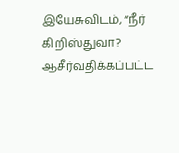இயேசுவிடம், “நீர் கிறிஸ்துவா? ஆசீர்வதிக்கப்பட்ட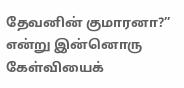தேவனின் குமாரனா?” என்று இன்னொரு கேள்வியைக்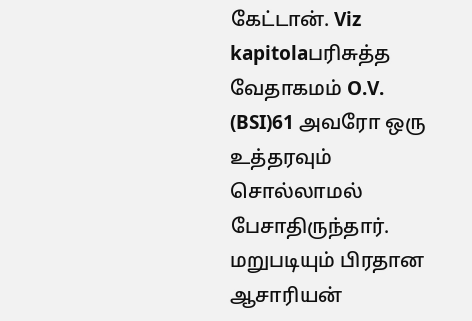கேட்டான். Viz kapitolaபரிசுத்த வேதாகமம் O.V. (BSI)61 அவரோ ஒரு உத்தரவும் சொல்லாமல் பேசாதிருந்தார். மறுபடியும் பிரதான ஆசாரியன்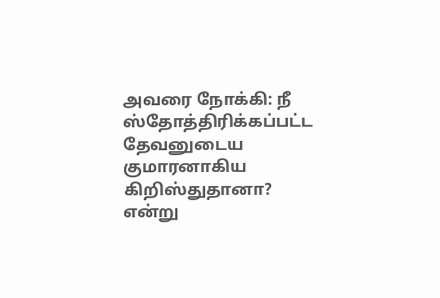அவரை நோக்கி: நீ ஸ்தோத்திரிக்கப்பட்ட தேவனுடைய குமாரனாகிய கிறிஸ்துதானா? என்று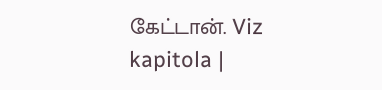கேட்டான். Viz kapitola |